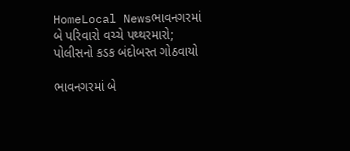HomeLocal Newsભાવનગરમાં બે પરિવારો વચ્ચે પથ્થરમારો; પોલીસનો કડક બંદોબસ્ત ગોઠવાયો

ભાવનગરમાં બે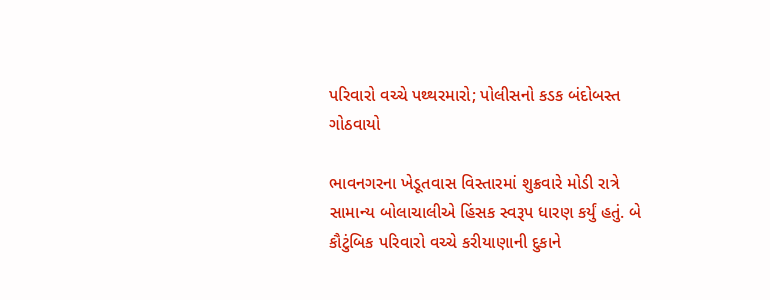પરિવારો વચ્ચે પથ્થરમારો; પોલીસનો કડક બંદોબસ્ત ગોઠવાયો

ભાવનગરના ખેડૂતવાસ વિસ્તારમાં શુક્રવારે મોડી રાત્રે સામાન્ય બોલાચાલીએ હિંસક સ્વરૂપ ધારણ કર્યું હતું. બે કૌટુંબિક પરિવારો વચ્ચે કરીયાણાની દુકાને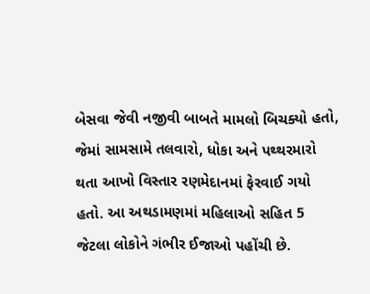બેસવા જેવી નજીવી બાબતે મામલો બિચક્યો હતો, જેમાં સામસામે તલવારો, ધોકા અને પથ્થરમારો થતા આખો વિસ્તાર રણમેદાનમાં ફેરવાઈ ગયો હતો. આ અથડામણમાં મહિલાઓ સહિત 5 જેટલા લોકોને ગંભીર ઈજાઓ પહોંચી છે.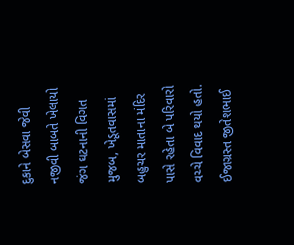દુકાને બેસવા જેવી નજીવી બાબતે ખેલાયો જંગ ઘટનાની વિગત મુજબ, ખેડૂતવાસમાં બહુચર માતાના મંદિર પાસે રહેતા બે પરિવારો વચ્ચે વિવાદ થયો હતો. ઈજાગ્રસ્ત જીતેશભાઈ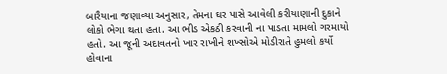બારૈયાના જણાવ્યા અનુસાર, તેમના ઘર પાસે આવેલી કરીયાણાની દુકાને લોકો ભેગા થતા હતા. આ ભીડ એકઠી કરવાની ના પાડતા મામલો ગરમાયો હતો. આ જૂની અદાવતનો ખાર રાખીને શખ્સોએ મોડીરાતે હુમલો કર્યો હોવાના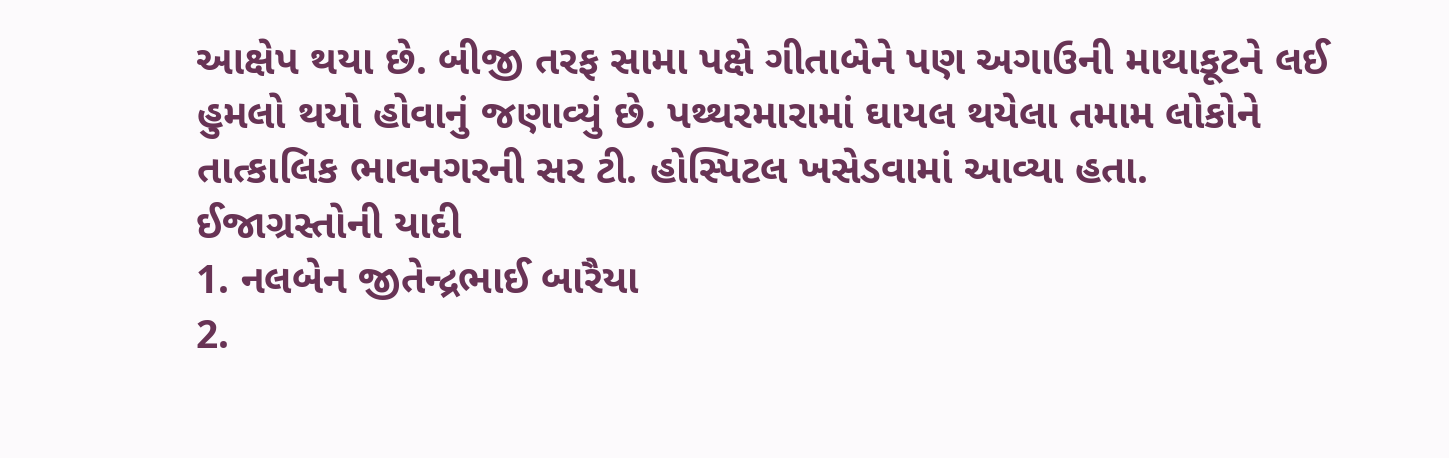આક્ષેપ થયા છે. બીજી તરફ સામા પક્ષે ગીતાબેને પણ અગાઉની માથાકૂટને લઈ હુમલો થયો હોવાનું જણાવ્યું છે. પથ્થરમારામાં ઘાયલ થયેલા તમામ લોકોને તાત્કાલિક ભાવનગરની સર ટી. હોસ્પિટલ ખસેડવામાં આવ્યા હતા.
ઈજાગ્રસ્તોની યાદી
1. નલબેન જીતેન્દ્રભાઈ બારૈયા
2.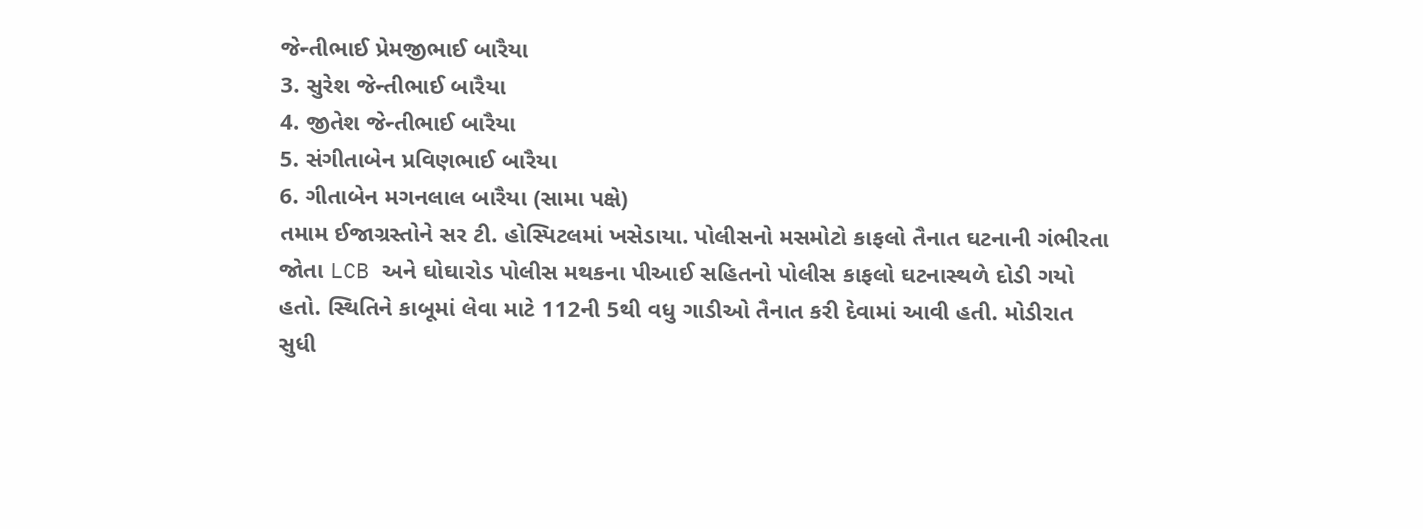જેન્તીભાઈ પ્રેમજીભાઈ બારૈયા
3. સુરેશ જેન્તીભાઈ બારૈયા
4. જીતેશ જેન્તીભાઈ બારૈયા
5. સંગીતાબેન પ્રવિણભાઈ બારૈયા
6. ગીતાબેન મગનલાલ બારૈયા (સામા પક્ષે)
તમામ ઈજાગ્રસ્તોને સર ટી. હોસ્પિટલમાં ખસેડાયા. પોલીસનો મસમોટો કાફલો તૈનાત ઘટનાની ગંભીરતા જોતા LCB અને ઘોઘારોડ પોલીસ મથકના પીઆઈ સહિતનો પોલીસ કાફલો ઘટનાસ્થળે દોડી ગયો હતો. સ્થિતિને કાબૂમાં લેવા માટે 112ની 5થી વધુ ગાડીઓ તૈનાત કરી દેવામાં આવી હતી. મોડીરાત સુધી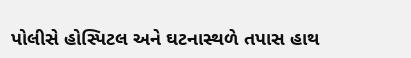પોલીસે હોસ્પિટલ અને ઘટનાસ્થળે તપાસ હાથ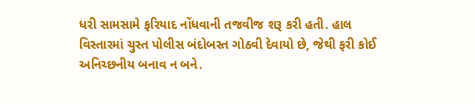ધરી સામસામે ફરિયાદ નોંધવાની તજવીજ શરૂ કરી હતી. હાલ વિસ્તારમાં ચુસ્ત પોલીસ બંદોબસ્ત ગોઠવી દેવાયો છે, જેથી ફરી કોઈ અનિચ્છનીય બનાવ ન બને.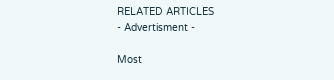RELATED ARTICLES
- Advertisment -

Most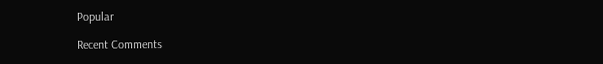Popular

Recent Comments